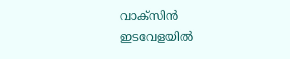വാക്സിൻ ഇടവേളയിൽ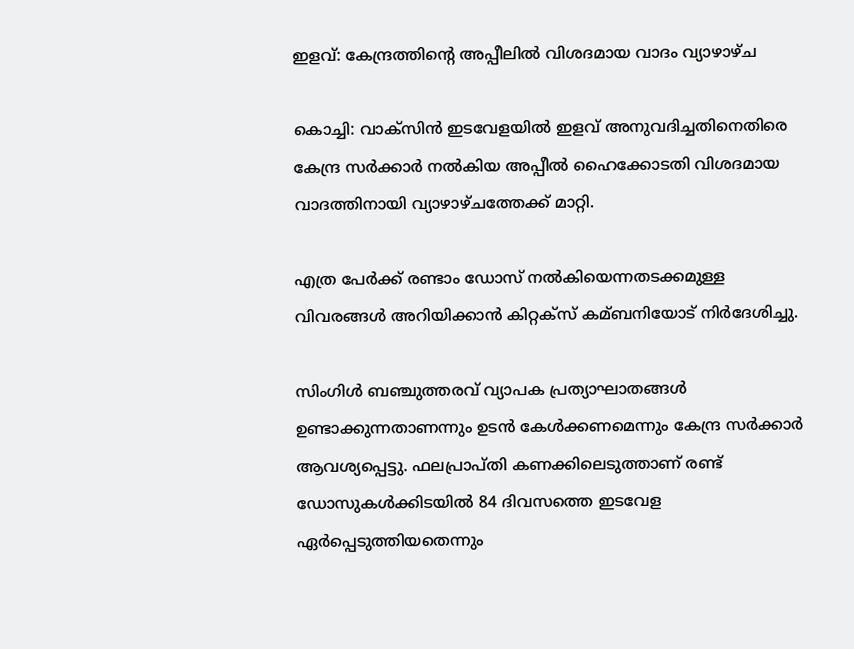ഇളവ്: കേന്ദ്രത്തിന്റെ അപ്പീലിൽ വിശദമായ വാദം വ്യാഴാഴ്ച

കൊച്ചി: വാക്സിന്‍ ഇടവേളയില്‍ ഇളവ് അനുവദിച്ചതിനെതിരെ കേന്ദ്ര സര്‍ക്കാര്‍ നല്‍കിയ അപ്പീല്‍ ഹൈക്കോടതി വിശദമായ വാദത്തിനായി വ്യാഴാഴ്ചത്തേക്ക് മാറ്റി.

എത്ര പേര്‍ക്ക് രണ്ടാം ഡോസ് നല്‍കിയെന്നതടക്കമുള്ള വിവരങ്ങള്‍ അറിയിക്കാന്‍ കിറ്റക്സ് കമ്ബനിയോട് നിര്‍ദേശിച്ചു.

സിംഗിള്‍ ബഞ്ചുത്തരവ് വ്യാപക പ്രത്യാഘാതങ്ങള്‍ ഉണ്ടാക്കുന്നതാണന്നും ഉടന്‍ കേള്‍ക്കണമെന്നും കേന്ദ്ര സര്‍ക്കാര്‍ ആവശ്യപ്പെട്ടു. ഫലപ്രാപ്തി കണക്കിലെടുത്താണ് രണ്ട് ഡോസുകള്‍ക്കിടയില്‍ 84 ദിവസത്തെ ഇടവേള ഏര്‍പ്പെടുത്തിയതെന്നും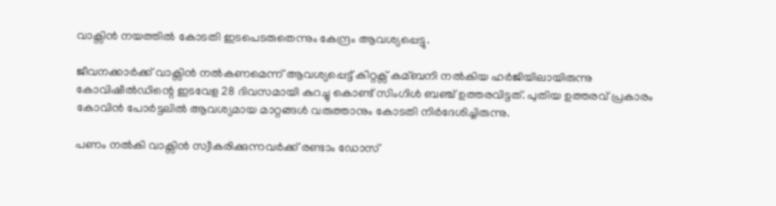വാക്സിന്‍ നയത്തില്‍ കോടതി ഇടപെടരുതെന്നും കേന്ദ്രം ആവശ്യപ്പെട്ടു.

ജീവനക്കാര്‍ക്ക് വാക്സിന്‍ നല്‍കണമെന്ന് ആവശ്യപ്പെട്ട് കിറ്റക്സ് കമ്ബനി നല്‍കിയ ഹര്‍ജിയിലായിരുന്നു കോവിഷീല്‍ഡിന്റെ ഇടവേള 28 ദിവസമായി കുറച്ചു കൊണ്ട് സിംഗിള്‍ ബഞ്ച് ഉത്തരവിട്ടത്. പുതിയ ഉത്തരവ് പ്രകാരം കോവിന്‍ പോര്‍ട്ടലില്‍ ആവശ്യമായ മാറ്റങ്ങള്‍ വരുത്താനും കോടതി നിര്‍ദേശിച്ചിരുന്നു.

പണം നല്‍കി വാക്സിന്‍ സ്വീകരിക്കുന്നവര്‍ക്ക് രണ്ടാം ഡോസ്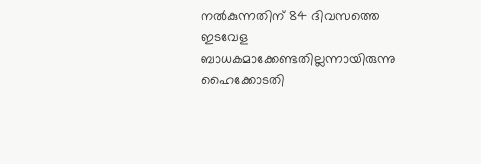നല്‍കുന്നതിന് 84 ദിവസത്തെ ഇടവേള ബാധകമാക്കേണ്ടതില്ലന്നായിരുന്നു ഹൈക്കോടതി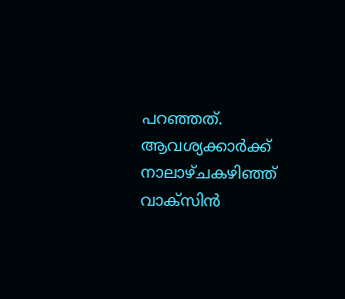പറഞ്ഞത്. ആവശ്യക്കാര്‍ക്ക് നാലാഴ്ചകഴിഞ്ഞ് വാക്സിന്‍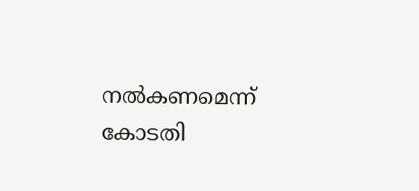നല്‍കണമെന്ന് കോടതി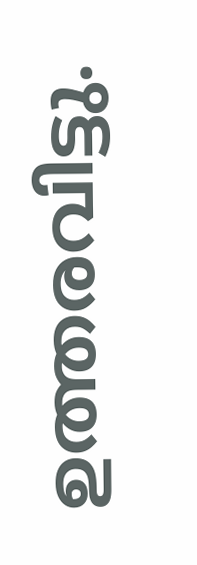ഉത്തരവിട്ടു.